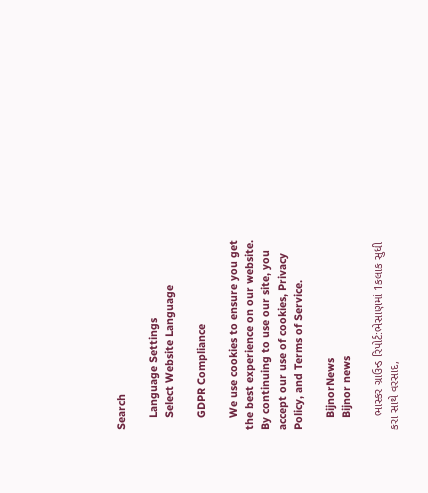Search

    Language Settings
    Select Website Language

    GDPR Compliance

    We use cookies to ensure you get the best experience on our website. By continuing to use our site, you accept our use of cookies, Privacy Policy, and Terms of Service.

    BijnorNews
    Bijnor news

    ભાસ્કર ગ્રાઉન્ડ રિપોર્ટ:ભેસાણમાં 1કલાક સુધી કરા સાથે વરસાદ,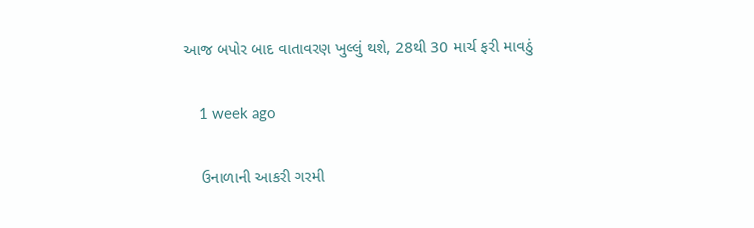આજ બપોર બાદ વાતાવરણ ખુલ્લું થશે, 28થી 30 માર્ચ ફરી માવઠું

    1 week ago

    ઉનાળાની આકરી ગરમી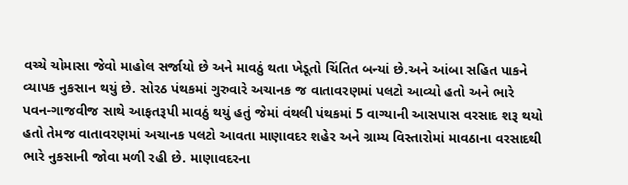વચ્ચે ચોમાસા જેવો માહોલ સર્જાયો છે અને માવઠું થતા ખેડૂતો ચિંતિત બન્યાં છે.અને આંબા સહિત પાકને વ્યાપક નુકસાન થયું છે. સોરઠ પંથકમાં ગુરુવારે અચાનક જ વાતાવરણમાં પલટો આવ્યો હતો અને ભારે પવન-ગાજવીજ સાથે આફતરૂપી માવઠું થયું હતું જેમાં વંથલી પંથકમાં 5 વાગ્યાની આસપાસ વરસાદ શરૂ થયો હતો તેમજ વાતાવરણમાં અચાનક પલટો આવતા માણાવદર શહેર અને ગ્રામ્ય વિસ્તારોમાં માવઠાના વરસાદથી ભારે નુકસાની જોવા મળી રહી છે. માણાવદરના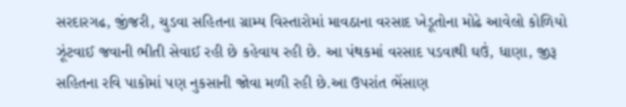સરદારગઢ, જીંજરી, ચુડવા સહિતના ગ્રામ્ય વિસ્તારોમાં માવઠાના વરસાદ ખેડૂતોના મોઢે આવેલો કોળિયો ઝૂંટવાઈ જવાની ભીતી સેવાઈ રહી છે કહેવાય રહી છે. આ પંથકમાં વરસાદ પડવાથી ઘઉં, ધાણા, જીરૂ સહિતના રવિ પાકોમાં પણ નુકસાની જોવા મળી રહી છે.આ ઉપરાંત ભેંસાણ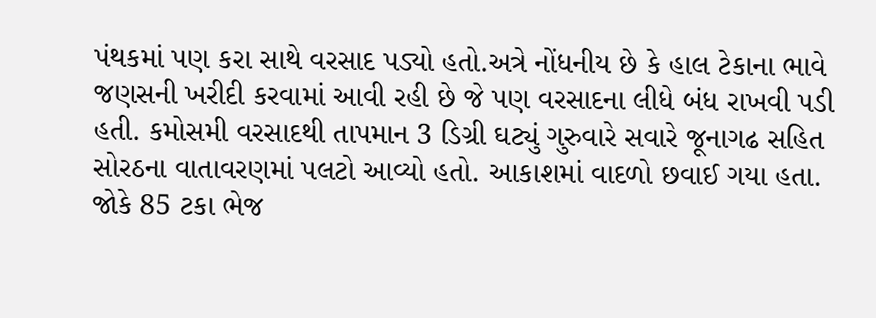પંથકમાં પણ કરા સાથે વરસાદ પડ્યો હતો.અત્રે નોંધનીય છે કે હાલ ટેકાના ભાવે જણસની ખરીદી કરવામાં આવી રહી છે જે પણ વરસાદના લીધે બંધ રાખવી પડી હતી. કમોસમી વરસાદથી તાપમાન 3 ડિગ્રી ઘટ્યું ગુરુવારે સવારે જૂનાગઢ સહિત સોરઠના વાતાવરણમાં પલટો આવ્યો હતો. આકાશમાં વાદળો છવાઈ ગયા હતા. જોકે 85 ટકા ભેજ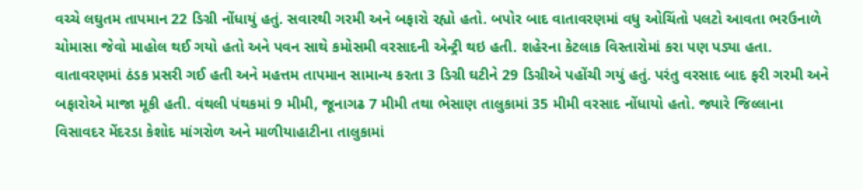વચ્ચે લઘુતમ તાપમાન 22 ડિગ્રી નોંધાયું હતું. સવારથી ગરમી અને બફારો રહ્યો હતો. બપોર બાદ વાતાવરણમાં વધુ ઓચિંતો પલટો આવતા ભરઉનાળે ચોમાસા જેવો માહોલ થઈ ગયો હતો અને પવન સાથે કમોસમી વરસાદની એન્ટ્રી થઇ હતી. શહેરના કેટલાક વિસ્તારોમાં કરા પણ પડ્યા હતા. વાતાવરણમાં ઠંડક પ્રસરી ગઈ હતી અને મહત્તમ તાપમાન સામાન્ય કરતા 3 ડિગ્રી ઘટીને 29 ડિગ્રીએ પહોંચી ગયું હતું. પરંતુ વરસાદ બાદ ફરી ગરમી અને બફારોએ માજા મૂકી હતી. વંથલી પંથકમાં 9 મીમી, જૂનાગઢ 7 મીમી તથા ભેસાણ તાલુકામાં 35 મીમી વરસાદ નોંધાયો હતો. જ્યારે જિલ્લાના વિસાવદર મેંદરડા કેશોદ માંગરોળ અને માળીયાહાટીના તાલુકામાં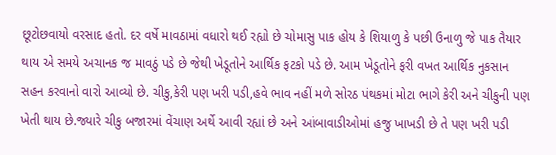છૂટોછવાયો વરસાદ હતો. દર વર્ષે માવઠામાં વધારો થઈ રહ્યો છે ચોમાસુ પાક હોય કે શિયાળુ કે પછી ઉનાળુ જે પાક તૈયાર થાય એ સમયે અચાનક જ માવઠું પડે છે જેથી ખેડૂતોને આર્થિક ફટકો પડે છે. આમ ખેડૂતોને ફરી વખત આર્થિક નુકસાન સહન કરવાનો વારો આવ્યો છે. ચીકુ,કેરી પણ ખરી પડી,હવે ભાવ નહીં મળે સોરઠ પંથકમાં મોટા ભાગે કેરી અને ચીકુની પણ ખેતી થાય છે.જ્યારે ચીકુ બજારમાં વેંચાણ અર્થે આવી રહ્યાં છે અને આંબાવાડીઓમાં હજુ ખાખડી છે તે પણ ખરી પડી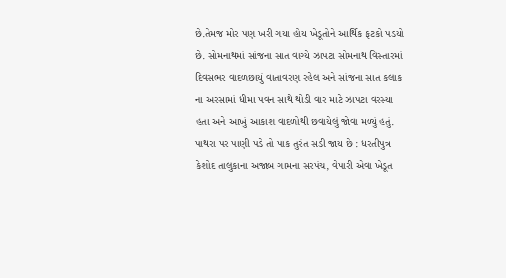છે.તેમજ મોર પણ ખરી ગયા હોય ખેડૂતોને આર્થિક ફટકો પડયો છે. સોમનાથમાં સાંજના સાત વાગ્યે ઝાપટા સોમનાથ વિસ્તારમાં દિવસભર વાદળછાયું વાતાવરણ રહેલ અને સાંજના સાત કલાક ના અરસામાં ધીમા પવન સાથે થોડી વાર માટે ઝાપટા વરસ્યા હતા અને આખું આકાશ વાદળોથી છવાયેલું જોવા મળ્યું હતું. પાથરા પર પાણી પડે તો પાક તુરંત સડી જાય છે : ધરતીપુત્ર કેશોદ તાલુકાના અજાબ ગામના સરપંચ, વેપારી એવા ખેડૂત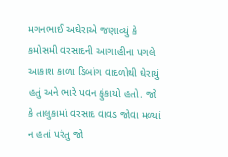મગનભાઈ અઘેરાએ જણાવ્યું કે કમોસમી વરસાદની આગાહીના પગલે આકાશ કાળા ડિબાંગ વાદળોથી ઘેરાયું હતું અને ભારે પવન ફુંકાયો હતો. જો કે તાલુકામાં વરસાદ વાવડ જોવા મળ્યાં ન હતાં પરંતુ જો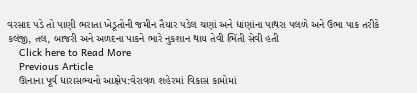વરસાદ પડે તો પાણી ભરાતા ખેડૂતોની જમીન તૈયાર પડેલ ચણાં અને ધાણાંના પાથરા પલળે અને ઉભા પાક તરીકે કલંજી, તલ, બાજરી અને અળદના પાકને ભારે નુકશાન થાય તેવી ભિંતી સેવી હતી
    Click here to Read More
    Previous Article
    ઊનાના પૂર્વ ધારાસભ્યનો આક્ષેપ:વેરાવળ શહેરમાં વિકાસ કામોમાં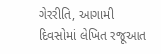ગેરરીતિ, આગામી દિવસોમાં લેખિત રજૂઆત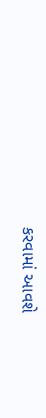કરવામાં આવશે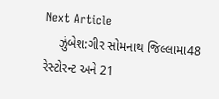Next Article
    ઝુંબેશ:ગીર સોમનાથ જિલ્લામા48 રેસ્ટોરન્ટ અને 21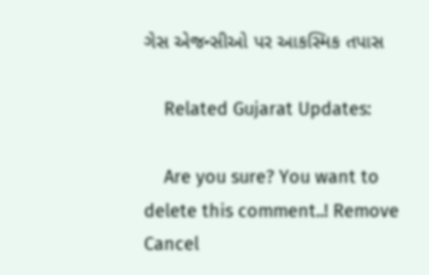ગેસ એજન્સીઓ પર આકસ્મિક તપાસ

    Related Gujarat Updates:

    Are you sure? You want to delete this comment..! Remove Cancel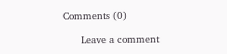Comments (0)

      Leave a comment